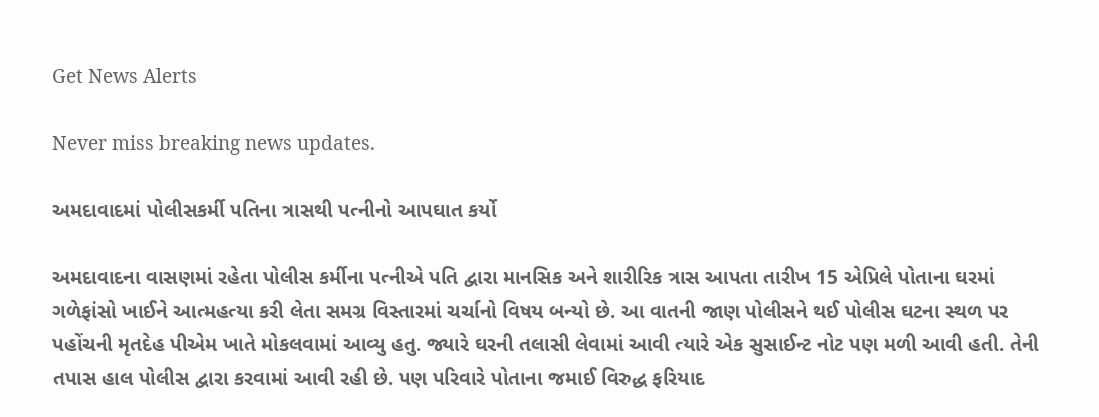Get News Alerts

Never miss breaking news updates.

અમદાવાદમાં પોલીસકર્મી પતિના ત્રાસથી પત્નીનો આપઘાત કર્યો

અમદાવાદના વાસણમાં રહેતા પોલીસ કર્મીના પત્નીએ પતિ દ્વારા માનસિક અને શારીરિક ત્રાસ આપતા તારીખ 15 એપ્રિલે પોતાના ઘરમાં ગળેફાંસો ખાઈને આત્મહત્યા કરી લેતા સમગ્ર વિસ્તારમાં ચર્ચાનો વિષય બન્યો છે. આ વાતની જાણ પોલીસને થઈ પોલીસ ઘટના સ્થળ પર પહોંચની મૃતદેહ પીએમ ખાતે મોકલવામાં આવ્યુ હતુ. જ્યારે ઘરની તલાસી લેવામાં આવી ત્યારે એક સુસાઈન્ટ નોટ પણ મળી આવી હતી. તેની તપાસ હાલ પોલીસ દ્વારા કરવામાં આવી રહી છે. પણ પરિવારે પોતાના જમાઈ વિરુદ્ધ ફરિયાદ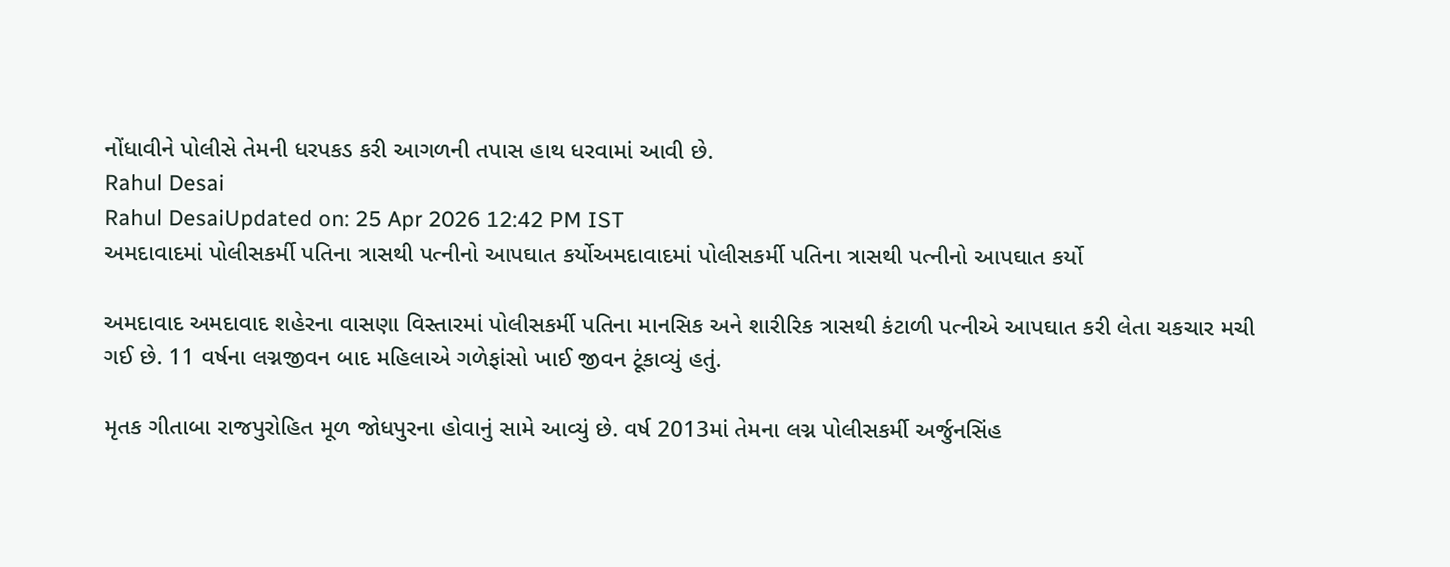નોંધાવીને પોલીસે તેમની ધરપકડ કરી આગળની તપાસ હાથ ધરવામાં આવી છે.
Rahul Desai
Rahul DesaiUpdated on: 25 Apr 2026 12:42 PM IST
અમદાવાદમાં પોલીસકર્મી પતિના ત્રાસથી પત્નીનો આપઘાત કર્યોઅમદાવાદમાં પોલીસકર્મી પતિના ત્રાસથી પત્નીનો આપઘાત કર્યો

અમદાવાદ અમદાવાદ શહેરના વાસણા વિસ્તારમાં પોલીસકર્મી પતિના માનસિક અને શારીરિક ત્રાસથી કંટાળી પત્નીએ આપઘાત કરી લેતા ચકચાર મચી ગઈ છે. 11 વર્ષના લગ્નજીવન બાદ મહિલાએ ગળેફાંસો ખાઈ જીવન ટૂંકાવ્યું હતું.

મૃતક ગીતાબા રાજપુરોહિત મૂળ જોધપુરના હોવાનું સામે આવ્યું છે. વર્ષ 2013માં તેમના લગ્ન પોલીસકર્મી અર્જુનસિંહ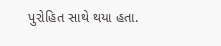પુરોહિત સાથે થયા હતા.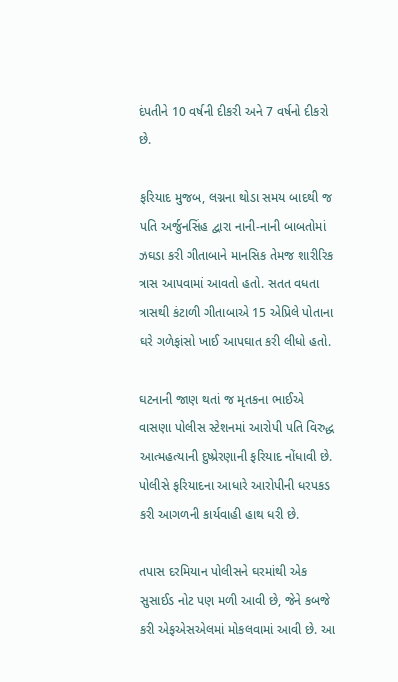દંપતીને 10 વર્ષની દીકરી અને 7 વર્ષનો દીકરો છે.

ફરિયાદ મુજબ, લગ્નના થોડા સમય બાદથી જ પતિ અર્જુનસિંહ દ્વારા નાની-નાની બાબતોમાં ઝઘડા કરી ગીતાબાને માનસિક તેમજ શારીરિક ત્રાસ આપવામાં આવતો હતો. સતત વધતા ત્રાસથી કંટાળી ગીતાબાએ 15 એપ્રિલે પોતાના ઘરે ગળેફાંસો ખાઈ આપઘાત કરી લીધો હતો.

ઘટનાની જાણ થતાં જ મૃતકના ભાઈએ વાસણા પોલીસ સ્ટેશનમાં આરોપી પતિ વિરુદ્ધ આત્મહત્યાની દુષ્પ્રેરણાની ફરિયાદ નોંધાવી છે. પોલીસે ફરિયાદના આધારે આરોપીની ધરપકડ કરી આગળની કાર્યવાહી હાથ ધરી છે.

તપાસ દરમિયાન પોલીસને ઘરમાંથી એક સુસાઈડ નોટ પણ મળી આવી છે, જેને કબજે કરી એફએસએલમાં મોકલવામાં આવી છે. આ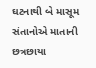ઘટનાથી બે માસૂમ સંતાનોએ માતાની છત્રછાયા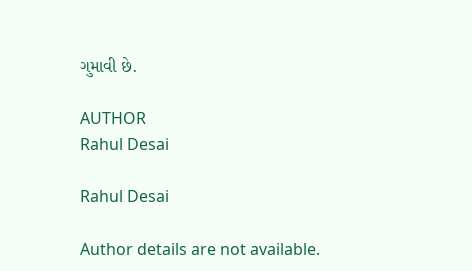ગુમાવી છે.

AUTHOR
Rahul Desai

Rahul Desai

Author details are not available.